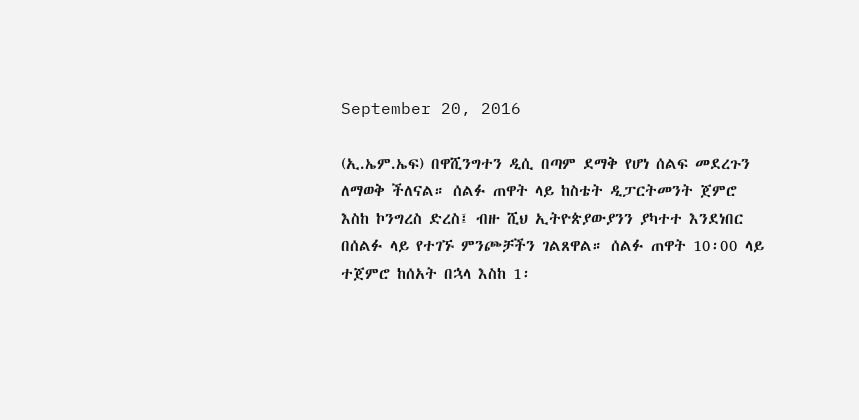September 20, 2016

(ኢ.ኤም.ኤፍ) በዋሺንግተን ዲሲ በጣም ደማቅ የሆነ ሰልፍ መደረጉን ለማወቅ ችለናል። ሰልፉ ጠዋት ላይ ከስቴት ዲፓርትመንት ጀምሮ እስከ ኮንግረስ ድረስ፤ ብዙ ሺህ ኢትዮጵያውያንን ያካተተ እንደነበር በሰልፉ ላይ የተገኙ ምንጮቻችን ገልጸዋል። ሰልፉ ጠዋት 10፡00 ላይ ተጀምሮ ከሰአት በኋላ እስከ 1፡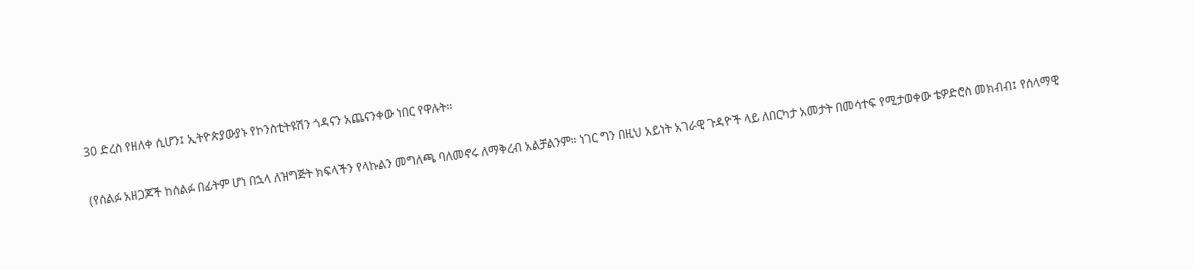30 ድረስ የዘለቀ ሲሆን፤ ኢትዮጵያውያኑ የኮንስቲትዩሽን ጎዳናን አጨናንቀው ነበር የዋሉት።

(የሰልፉ አዘጋጆች ከሰልፉ በፊትም ሆነ በኋላ ለዝግጅት ክፍላችን የላኩልን መግለጫ ባለመኖሩ ለማቅረብ አልቻልንም። ነገር ግን በዚህ አይነት አገራዊ ጉዳዮች ላይ ለበርካታ አመታት በመሳተፍ የሚታወቀው ቴዎድሮስ መክብብ፤ የሰላማዊ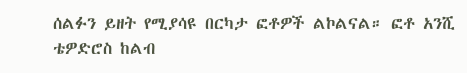ሰልፉን ይዘት የሚያሳዩ በርካታ ፎቶዎች ልኮልናል። ፎቶ አንሺ ቴዎድሮስ ከልብ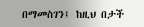በማመስገን፤ ከዚህ በታች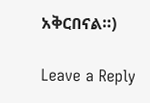አቅርበናል።)

Leave a Reply